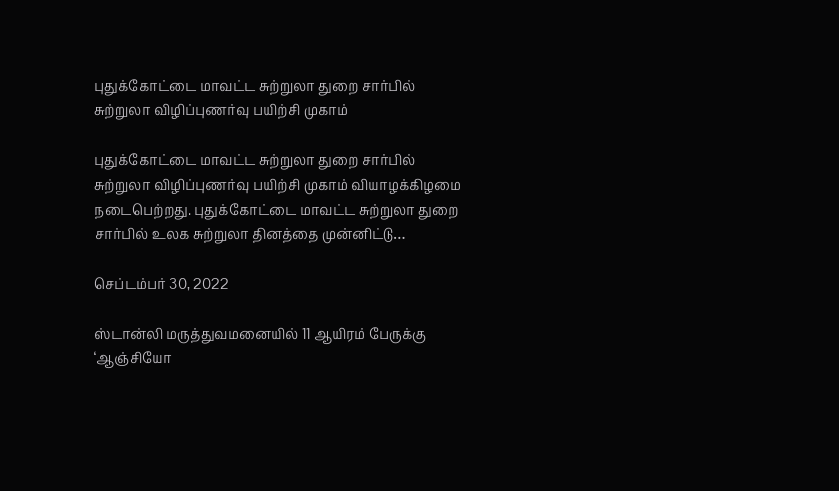புதுக்கோட்டை மாவட்ட சுற்றுலா துறை சார்பில் சுற்றுலா விழிப்புணர்வு பயிற்சி முகாம்

புதுக்கோட்டை மாவட்ட சுற்றுலா துறை சார்பில் சுற்றுலா விழிப்புணர்வு பயிற்சி முகாம் வியாழக்கிழமை நடைபெற்றது. புதுக்கோட்டை மாவட்ட சுற்றுலா துறை சார்பில் உலக சுற்றுலா தினத்தை முன்னிட்டு…

செப்டம்பர் 30, 2022

ஸ்டான்லி மருத்துவமனையில் 11 ஆயிரம் பேருக்கு ‘ஆஞ்சியோ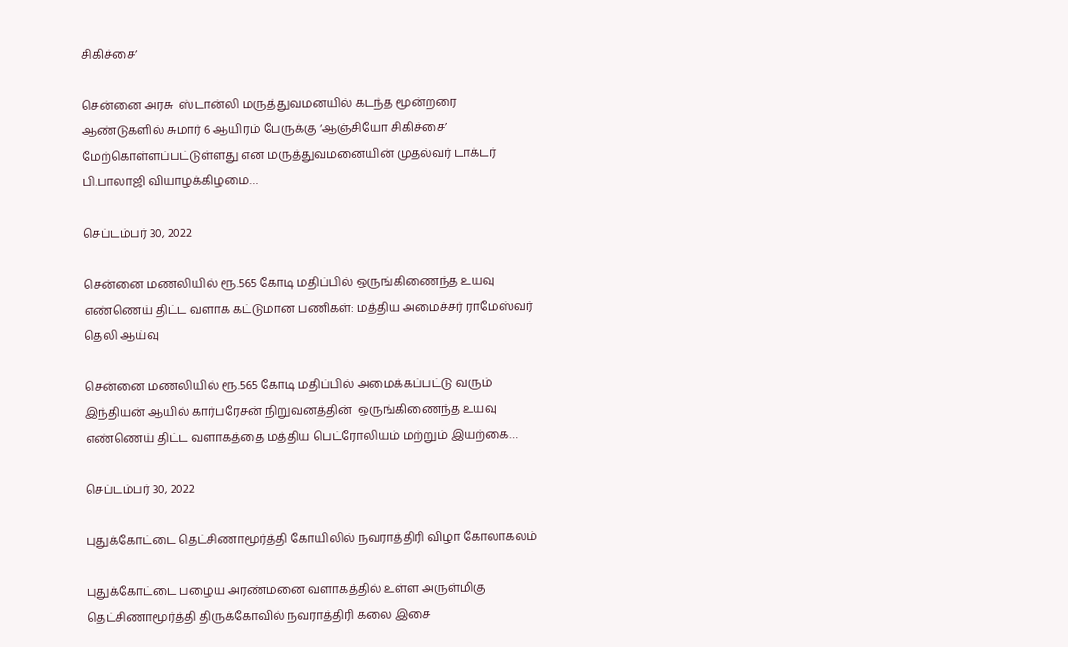சிகிச்சை’

சென்னை அரசு  ஸ்டான்லி மருத்துவமனயில் கடந்த மூன்றரை ஆண்டுகளில் சுமார் 6 ஆயிரம் பேருக்கு ‘ஆஞ்சியோ சிகிச்சை’ மேற்கொள்ளப்பட்டுள்ளது என மருத்துவமனையின் முதல்வர் டாக்டர் பி.பாலாஜி வியாழக்கிழமை…

செப்டம்பர் 30, 2022

சென்னை மணலியில் ரூ.565 கோடி மதிப்பில் ஒருங்கிணைந்த உயவு எண்ணெய் திட்ட வளாக கட்டுமான பணிகள்: மத்திய அமைச்சர் ராமேஸ்வர் தெலி ஆய்வு

சென்னை மணலியில் ரூ.565 கோடி மதிப்பில் அமைக்கப்பட்டு வரும் இந்தியன் ஆயில் கார்பரேசன் நிறுவனத்தின்  ஒருங்கிணைந்த உயவு எண்ணெய் திட்ட வளாகத்தை மத்திய பெட்ரோலியம் மற்றும் இயற்கை…

செப்டம்பர் 30, 2022

புதுக்கோட்டை தெட்சிணாமூர்த்தி கோயிலில் நவராத்திரி விழா கோலாகலம்

புதுக்கோட்டை பழைய அரண்மனை வளாகத்தில் உள்ள அருள்மிகு தெட்சிணாமூர்த்தி திருக்கோவில் நவராத்திரி கலை இசை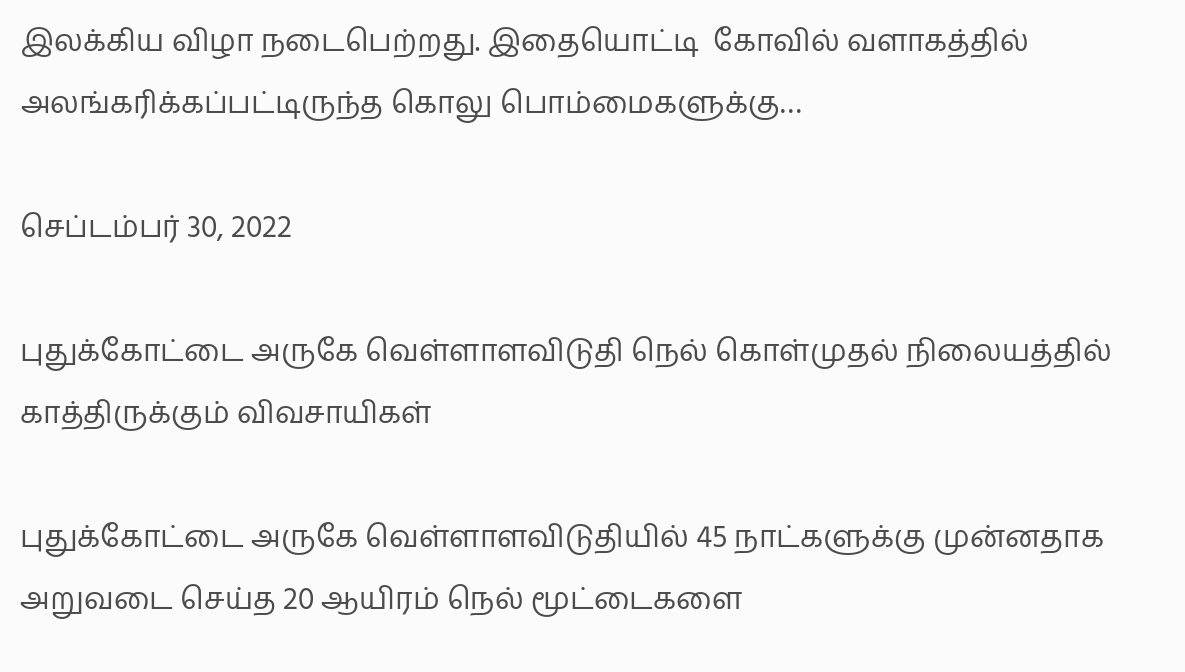இலக்கிய விழா நடைபெற்றது. இதையொட்டி  கோவில் வளாகத்தில்  அலங்கரிக்கப்பட்டிருந்த கொலு பொம்மைகளுக்கு…

செப்டம்பர் 30, 2022

புதுக்கோட்டை அருகே வெள்ளாளவிடுதி நெல் கொள்முதல் நிலையத்தில் காத்திருக்கும் விவசாயிகள்

புதுக்கோட்டை அருகே வெள்ளாளவிடுதியில் 45 நாட்களுக்கு முன்னதாக  அறுவடை செய்த 20 ஆயிரம் நெல் மூட்டைகளை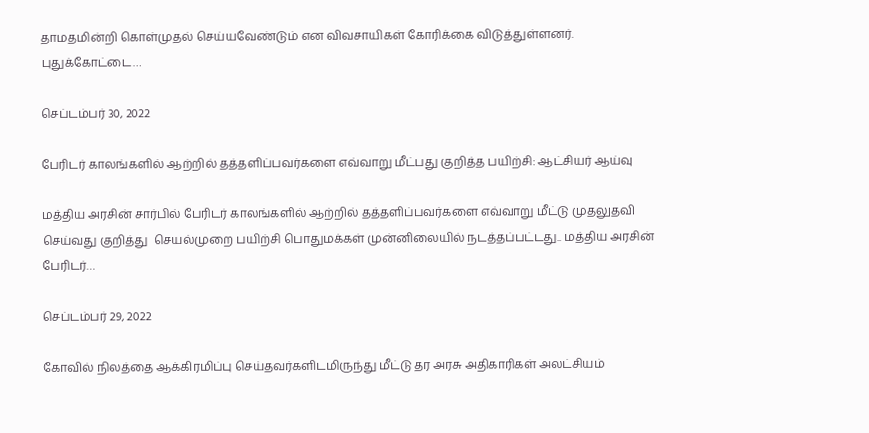தாமதமின்றி கொள்முதல் செய்யவேண்டும் என விவசாயிகள் கோரிக்கை விடுத்துள்ளனர். புதுக்கோட்டை…

செப்டம்பர் 30, 2022

பேரிடர் காலங்களில் ஆற்றில் தத்தளிப்பவர்களை எவ்வாறு மீட்பது குறித்த பயிற்சி: ஆட்சியர் ஆய்வு

மத்திய அரசின் சார்பில் பேரிடர் காலங்களில் ஆற்றில் தத்தளிப்பவர்களை எவ்வாறு மீட்டு முதலுதவி செய்வது குறித்து  செயல்முறை பயிற்சி பொதுமக்கள் முன்னிலையில் நடத்தப்பட்டது.. மத்திய அரசின் பேரிடர்…

செப்டம்பர் 29, 2022

கோவில் நிலத்தை ஆக்கிரமிப்பு செய்தவர்களிடமிருந்து மீட்டு தர அரசு அதிகாரிகள் அலட்சியம்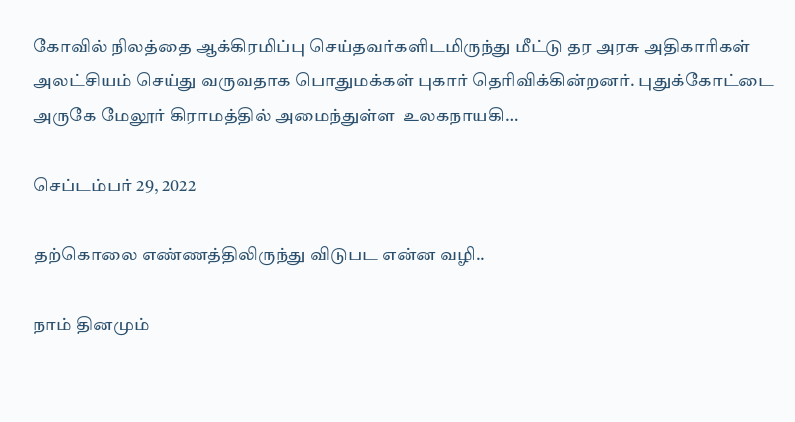கோவில் நிலத்தை ஆக்கிரமிப்பு செய்தவர்களிடமிருந்து மீட்டு தர அரசு அதிகாரிகள் அலட்சியம் செய்து வருவதாக பொதுமக்கள் புகார் தெரிவிக்கின்றனர். புதுக்கோட்டை அருகே மேலூர் கிராமத்தில் அமைந்துள்ள  உலகநாயகி…

செப்டம்பர் 29, 2022

தற்கொலை எண்ணத்திலிருந்து விடுபட என்ன வழி..

நாம் தினமும்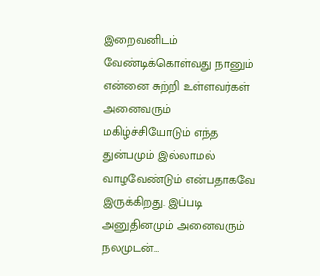இறைவனிடம் வேண்டிக்கொள்வது நானும் என்னை சுற்றி உள்ளவர்கள் அனைவரும் மகிழ்ச்சியோடும் எந்த துன்பமும் இல்லாமல் வாழவேண்டும் என்பதாகவே இருக்கிறது. இப்படி அனுதினமும் அனைவரும் நலமுடன்…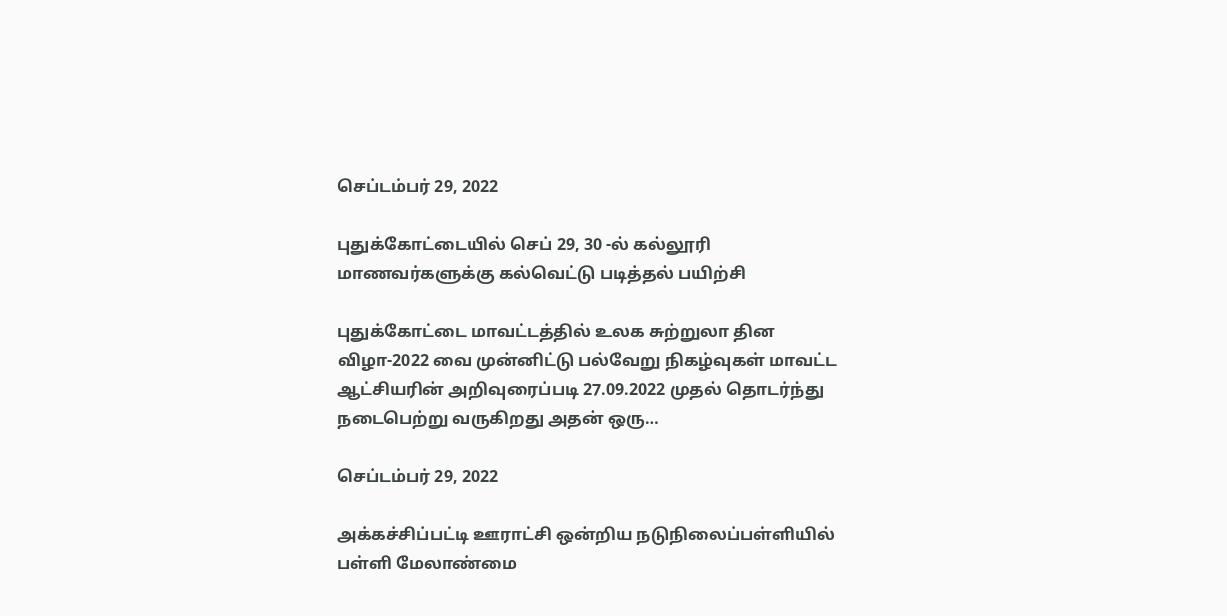செப்டம்பர் 29, 2022

புதுக்கோட்டையில் செப் 29, 30 -ல் கல்லூரி மாணவர்களுக்கு கல்வெட்டு படித்தல் பயிற்சி

புதுக்கோட்டை மாவட்டத்தில் உலக சுற்றுலா தின விழா-2022 வை முன்னிட்டு பல்வேறு நிகழ்வுகள் மாவட்ட ஆட்சியரின் அறிவுரைப்படி 27.09.2022 முதல் தொடர்ந்து நடைபெற்று வருகிறது அதன் ஒரு…

செப்டம்பர் 29, 2022

அக்கச்சிப்பட்டி ஊராட்சி ஒன்றிய நடுநிலைப்பள்ளியில் பள்ளி மேலாண்மை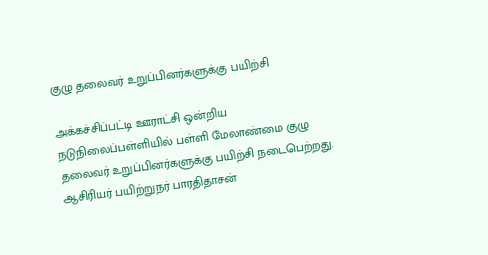குழு தலைவர் உறுப்பினர்களுக்கு பயிற்சி

அக்கச்சிப்பட்டி ஊராட்சி ஒன்றிய நடுநிலைப்பள்ளியில் பள்ளி மேலாண்மை குழு தலைவர் உறுப்பினர்களுக்கு பயிற்சி நடைபெற்றது. ஆசிரியர் பயிற்றுநர் பாரதிதாசன்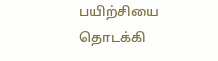பயிற்சியை தொடக்கி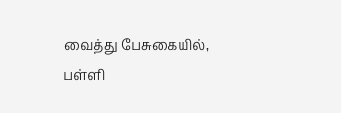வைத்து பேசுகையில், பள்ளி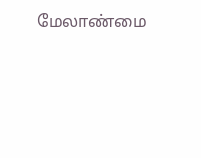மேலாண்மை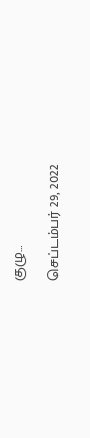குழு…

செப்டம்பர் 29, 2022